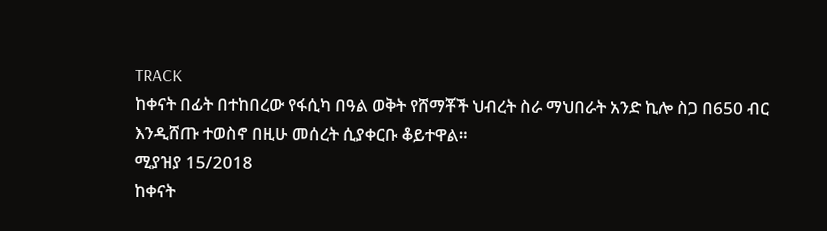TRACK
ከቀናት በፊት በተከበረው የፋሲካ በዓል ወቅት የሸማቾች ህብረት ስራ ማህበራት አንድ ኪሎ ስጋ በ650 ብር እንዲሸጡ ተወስኖ በዚሁ መሰረት ሲያቀርቡ ቆይተዋል።
ሚያዝያ 15/2018
ከቀናት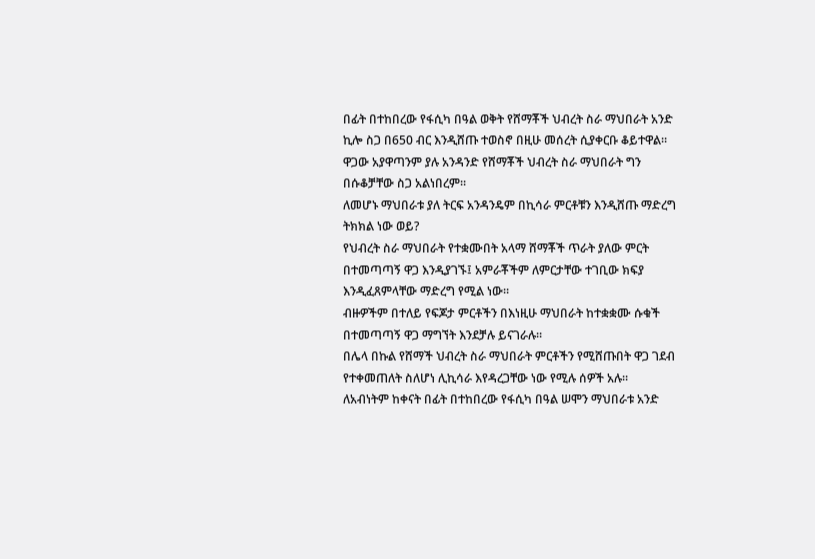በፊት በተከበረው የፋሲካ በዓል ወቅት የሸማቾች ህብረት ስራ ማህበራት አንድ ኪሎ ስጋ በ650 ብር እንዲሸጡ ተወስኖ በዚሁ መሰረት ሲያቀርቡ ቆይተዋል።
ዋጋው አያዋጣንም ያሉ አንዳንድ የሸማቾች ህብረት ስራ ማህበራት ግን በሱቆቻቸው ስጋ አልነበረም።
ለመሆኑ ማህበራቱ ያለ ትርፍ አንዳንዴም በኪሳራ ምርቶቹን እንዲሸጡ ማድረግ ትክክል ነው ወይ?
የህብረት ስራ ማህበራት የተቋሙበት አላማ ሸማቾች ጥራት ያለው ምርት በተመጣጣኝ ዋጋ እንዲያገኙ፤ አምራቾችም ለምርታቸው ተገቢው ክፍያ እንዲፈጸምላቸው ማድረግ የሚል ነው።
ብዙዎችም በተለይ የፍጆታ ምርቶችን በእነዚሁ ማህበራት ከተቋቋሙ ሱቁች በተመጣጣኝ ዋጋ ማግኘት እንደቻሉ ይናገራሉ።
በሌላ በኩል የሸማች ህብረት ስራ ማህበራት ምርቶችን የሚሸጡበት ዋጋ ገደብ የተቀመጠለት ስለሆነ ሊኪሳራ እየዳረጋቸው ነው የሚሉ ሰዎች አሉ።
ለአብነትም ከቀናት በፊት በተከበረው የፋሲካ በዓል ሠሞን ማህበራቱ አንድ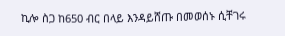ኪሎ ስጋ ከ650 ብር በላይ እንዳይሸጡ በመወሰኑ ሲቸገሩ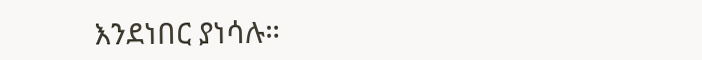እንደነበር ያነሳሉ።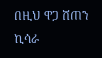በዚህ ዋጋ ሸጠን ኪሳራ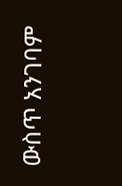ውስጥ አንገባም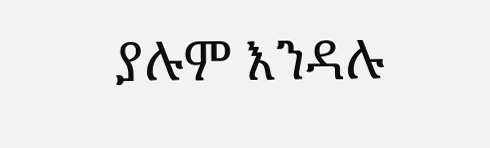ያሉም እንዳሉ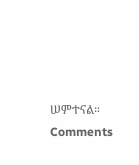ሠምተናል።
Comments